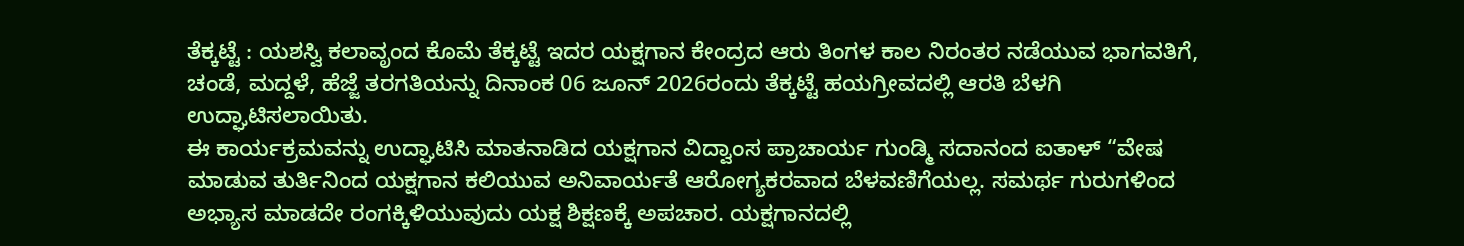ತೆಕ್ಕಟ್ಟೆ : ಯಶಸ್ವಿ ಕಲಾವೃಂದ ಕೊಮೆ ತೆಕ್ಕಟ್ಟೆ ಇದರ ಯಕ್ಷಗಾನ ಕೇಂದ್ರದ ಆರು ತಿಂಗಳ ಕಾಲ ನಿರಂತರ ನಡೆಯುವ ಭಾಗವತಿಗೆ, ಚಂಡೆ, ಮದ್ದಳೆ, ಹೆಜ್ಜೆ ತರಗತಿಯನ್ನು ದಿನಾಂಕ 06 ಜೂನ್ 2026ರಂದು ತೆಕ್ಕಟ್ಟೆ ಹಯಗ್ರೀವದಲ್ಲಿ ಆರತಿ ಬೆಳಗಿ ಉದ್ಘಾಟಿಸಲಾಯಿತು.
ಈ ಕಾರ್ಯಕ್ರಮವನ್ನು ಉದ್ಘಾಟಿಸಿ ಮಾತನಾಡಿದ ಯಕ್ಷಗಾನ ವಿದ್ವಾಂಸ ಪ್ರಾಚಾರ್ಯ ಗುಂಡ್ಮಿ ಸದಾನಂದ ಐತಾಳ್ “ವೇಷ ಮಾಡುವ ತುರ್ತಿನಿಂದ ಯಕ್ಷಗಾನ ಕಲಿಯುವ ಅನಿವಾರ್ಯತೆ ಆರೋಗ್ಯಕರವಾದ ಬೆಳವಣಿಗೆಯಲ್ಲ. ಸಮರ್ಥ ಗುರುಗಳಿಂದ ಅಭ್ಯಾಸ ಮಾಡದೇ ರಂಗಕ್ಕಿಳಿಯುವುದು ಯಕ್ಷ ಶಿಕ್ಷಣಕ್ಕೆ ಅಪಚಾರ. ಯಕ್ಷಗಾನದಲ್ಲಿ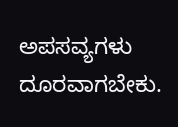ಅಪಸವ್ಯಗಳು ದೂರವಾಗಬೇಕು.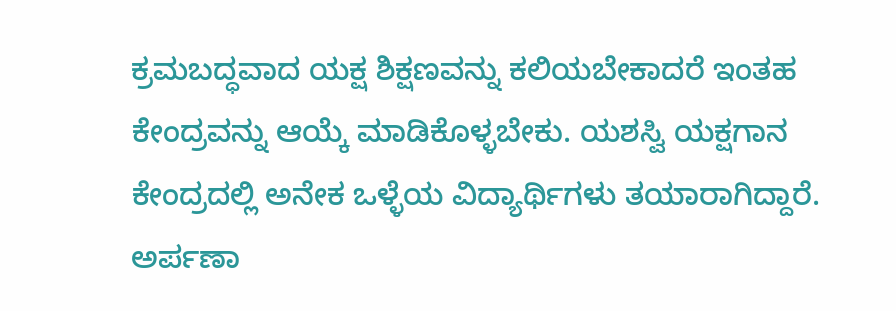ಕ್ರಮಬದ್ಧವಾದ ಯಕ್ಷ ಶಿಕ್ಷಣವನ್ನು ಕಲಿಯಬೇಕಾದರೆ ಇಂತಹ ಕೇಂದ್ರವನ್ನು ಆಯ್ಕೆ ಮಾಡಿಕೊಳ್ಳಬೇಕು. ಯಶಸ್ವಿ ಯಕ್ಷಗಾನ ಕೇಂದ್ರದಲ್ಲಿ ಅನೇಕ ಒಳ್ಳೆಯ ವಿದ್ಯಾರ್ಥಿಗಳು ತಯಾರಾಗಿದ್ದಾರೆ. ಅರ್ಪಣಾ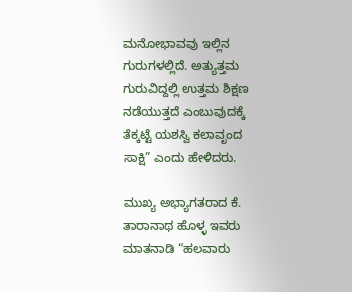ಮನೋಭಾವವು ಇಲ್ಲಿನ ಗುರುಗಳಲ್ಲಿದೆ. ಅತ್ಯುತ್ತಮ ಗುರುವಿದ್ದಲ್ಲಿ ಉತ್ತಮ ಶಿಕ್ಷಣ ನಡೆಯುತ್ತದೆ ಎಂಬುವುದಕ್ಕೆ ತೆಕ್ಕಟ್ಟೆ ಯಶಸ್ವಿ ಕಲಾವೃಂದ ಸಾಕ್ಷಿ” ಎಂದು ಹೇಳಿದರು.

ಮುಖ್ಯ ಅಭ್ಯಾಗತರಾದ ಕೆ. ತಾರಾನಾಥ ಹೊಳ್ಳ ಇವರು ಮಾತನಾಡಿ “ಹಲವಾರು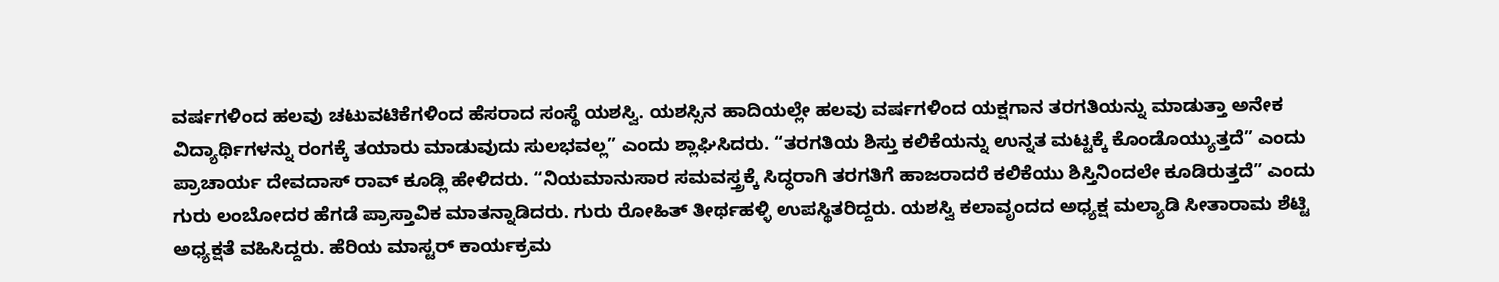ವರ್ಷಗಳಿಂದ ಹಲವು ಚಟುವಟಿಕೆಗಳಿಂದ ಹೆಸರಾದ ಸಂಸ್ಥೆ ಯಶಸ್ವಿ. ಯಶಸ್ಸಿನ ಹಾದಿಯಲ್ಲೇ ಹಲವು ವರ್ಷಗಳಿಂದ ಯಕ್ಷಗಾನ ತರಗತಿಯನ್ನು ಮಾಡುತ್ತಾ ಅನೇಕ ವಿದ್ಯಾರ್ಥಿಗಳನ್ನು ರಂಗಕ್ಕೆ ತಯಾರು ಮಾಡುವುದು ಸುಲಭವಲ್ಲ” ಎಂದು ಶ್ಲಾಘಿಸಿದರು. “ತರಗತಿಯ ಶಿಸ್ತು ಕಲಿಕೆಯನ್ನು ಉನ್ನತ ಮಟ್ಟಕ್ಕೆ ಕೊಂಡೊಯ್ಯುತ್ತದೆ” ಎಂದು ಪ್ರಾಚಾರ್ಯ ದೇವದಾಸ್ ರಾವ್ ಕೂಡ್ಲಿ ಹೇಳಿದರು. “ನಿಯಮಾನುಸಾರ ಸಮವಸ್ತ್ರಕ್ಕೆ ಸಿದ್ಧರಾಗಿ ತರಗತಿಗೆ ಹಾಜರಾದರೆ ಕಲಿಕೆಯು ಶಿಸ್ತಿನಿಂದಲೇ ಕೂಡಿರುತ್ತದೆ” ಎಂದು ಗುರು ಲಂಬೋದರ ಹೆಗಡೆ ಪ್ರಾಸ್ತಾವಿಕ ಮಾತನ್ನಾಡಿದರು. ಗುರು ರೋಹಿತ್ ತೀರ್ಥಹಳ್ಳಿ ಉಪಸ್ಥಿತರಿದ್ದರು. ಯಶಸ್ವಿ ಕಲಾವೃಂದದ ಅಧ್ಯಕ್ಷ ಮಲ್ಯಾಡಿ ಸೀತಾರಾಮ ಶೆಟ್ಟಿ ಅಧ್ಯಕ್ಷತೆ ವಹಿಸಿದ್ದರು. ಹೆರಿಯ ಮಾಸ್ಟರ್ ಕಾರ್ಯಕ್ರಮ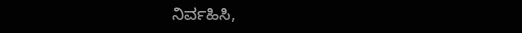ನಿರ್ವಹಿಸಿ,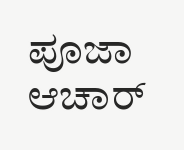ಪೂಜಾ ಆಚಾರ್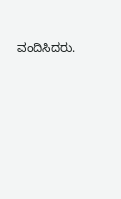ವಂದಿಸಿದರು.